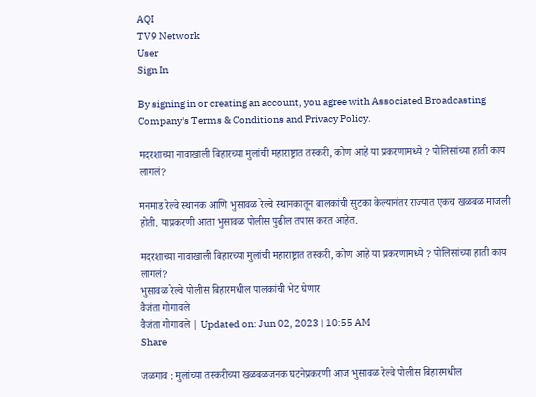AQI
TV9 Network
User
Sign In

By signing in or creating an account, you agree with Associated Broadcasting Company's Terms & Conditions and Privacy Policy.

मदरशाच्या नावाखाली बिहारच्या मुलांची महाराष्ट्रात तस्करी, कोण आहे या प्रकरणामध्ये ? पोलिसांच्या हाती काय लागलं?

मनमाड रेल्वे स्थानक आणि भुसावळ रेल्वे स्थानकातून बालकांची सुटका केल्यानंतर राज्यात एकच खळबळ माजली होती. याप्रकरणी आता भुसावळ पोलीस पुढील तपास करत आहेत.

मदरशाच्या नावाखाली बिहारच्या मुलांची महाराष्ट्रात तस्करी, कोण आहे या प्रकरणामध्ये ? पोलिसांच्या हाती काय लागलं?
भुसावळ रेल्वे पोलीस बिहारमधील पालकांची भेट घेणार
वैजंता गोगावले
वैजंता गोगावले | Updated on: Jun 02, 2023 | 10:55 AM
Share

जळगाव : मुलांच्या तस्करीच्या खळबळजनक घटनेप्रकरणी आज भुसावळ रेल्वे पोलीस बिहारमधील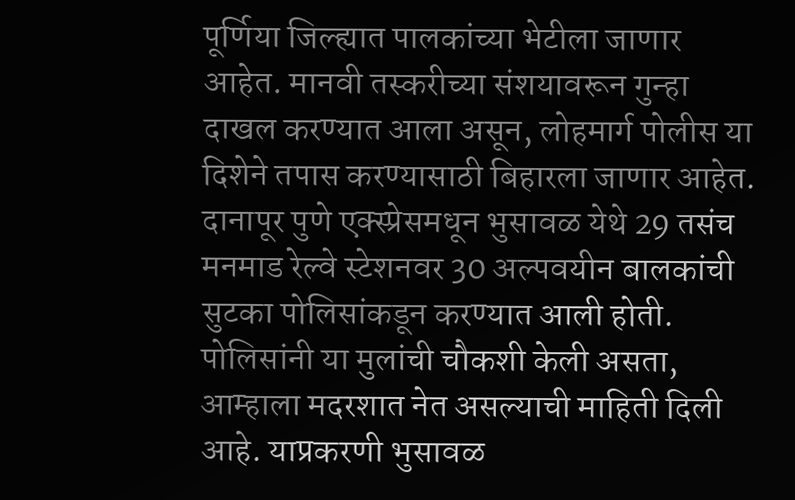पूर्णिया जिल्ह्यात पालकांच्या भेटीला जाणार आहेत. मानवी तस्करीच्या संशयावरून गुन्हा दाखल करण्यात आला असून, लोहमार्ग पोलीस या दिशेने तपास करण्यासाठी बिहारला जाणार आहेत. दानापूर पुणे एक्स्प्रेसमधून भुसावळ येथे 29 तसंच मनमाड रेल्वे स्टेशनवर 30 अल्पवयीन बालकांची सुटका पोलिसांकडून करण्यात आली होती. पोलिसांनी या मुलांची चौकशी केली असता, आम्हाला मदरशात नेत असल्याची माहिती दिली आहे. याप्रकरणी भुसावळ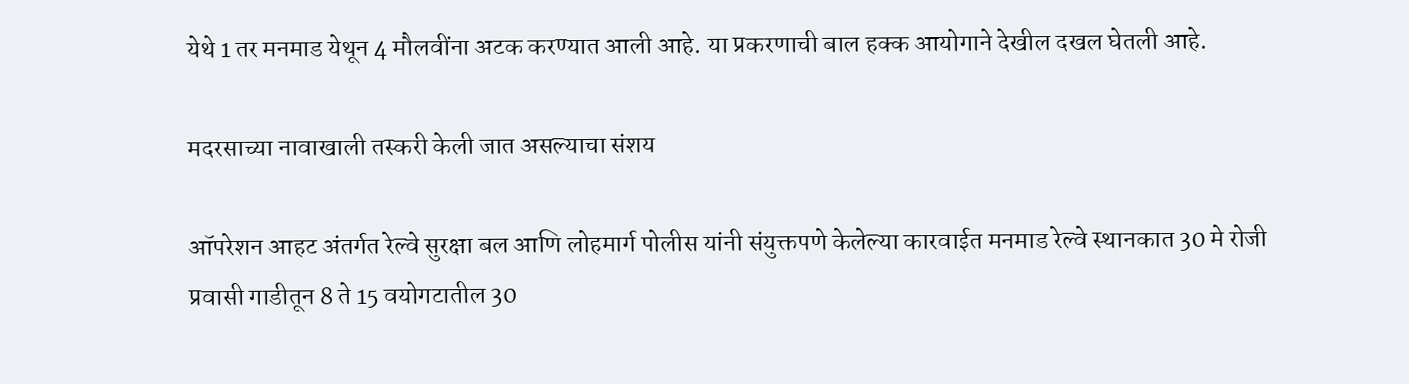येथे 1 तर मनमाड येथून 4 मौलवींना अटक करण्यात आली आहे. या प्रकरणाची बाल हक्क आयोगाने देखील दखल घेतली आहे.

मदरसाच्या नावाखाली तस्करी केली जात असल्याचा संशय

ऑपरेशन आहट अंतर्गत रेल्वे सुरक्षा बल आणि लोहमार्ग पोलीस यांनी संयुक्तपणे केलेल्या कारवाईत मनमाड रेल्वे स्थानकात 30 मे रोजी प्रवासी गाडीतून 8 ते 15 वयोगटातील 30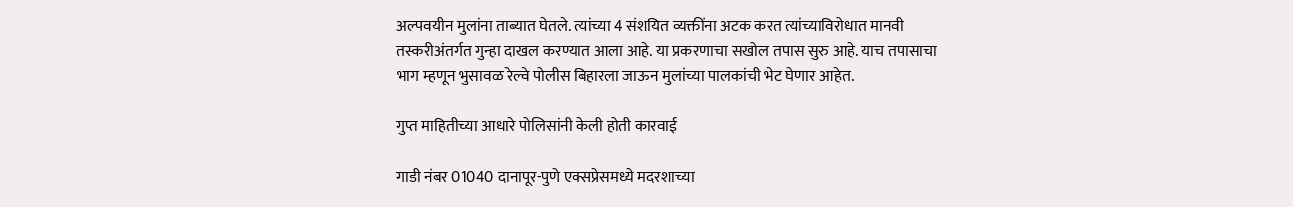अल्पवयीन मुलांना ताब्यात घेतले. त्यांच्या 4 संशयित व्यक्तींना अटक करत त्यांच्याविरोधात मानवी तस्करीअंतर्गत गुन्हा दाखल करण्यात आला आहे. या प्रकरणाचा सखोल तपास सुरु आहे. याच तपासाचा भाग म्हणून भुसावळ रेल्वे पोलीस बिहारला जाऊन मुलांच्या पालकांची भेट घेणार आहेत.

गुप्त माहितीच्या आधारे पोलिसांनी केली होती कारवाई

गाडी नंबर 01040 दानापूर-पुणे एक्सप्रेसमध्ये मदरशाच्या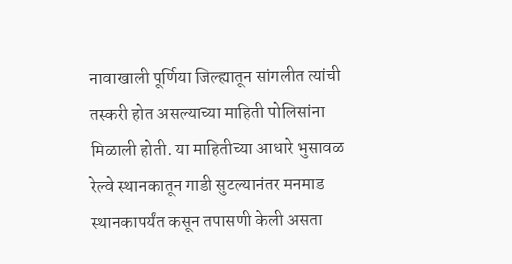नावाखाली पूर्णिया जिल्ह्यातून सांगलीत त्यांची तस्करी होत असल्याच्या माहिती पोलिसांना मिळाली होती. या माहितीच्या आधारे भुसावळ रेल्वे स्थानकातून गाडी सुटल्यानंतर मनमाड स्थानकापर्यंत कसून तपासणी केली असता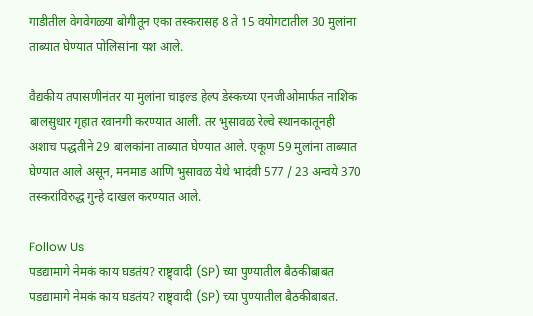गाडीतील वेगवेगळ्या बोगीतून एका तस्करासह 8 ते 15 वयोगटातील 30 मुलांना ताब्यात घेण्यात पोलिसांना यश आले.

वैद्यकीय तपासणीनंतर या मुलांना चाइल्ड हेल्प डेस्कच्या एनजीओमार्फत नाशिक बालसुधार गृहात रवानगी करण्यात आली. तर भुसावळ रेल्वे स्थानकातूनही अशाच पद्धतीने 29 बालकांना ताब्यात घेण्यात आले. एकूण 59 मुलांना ताब्यात घेण्यात आले असून, मनमाड आणि भुसावळ येथे भादंवी 577 / 23 अन्वये 370 तस्करांविरुद्ध गुन्हे दाखल करण्यात आले.

Follow Us
पडद्यामागे नेमकं काय घडतंय? राष्ट्र्वादी (SP) च्या पुण्यातील बैठकीबाबत
पडद्यामागे नेमकं काय घडतंय? राष्ट्र्वादी (SP) च्या पुण्यातील बैठकीबाबत.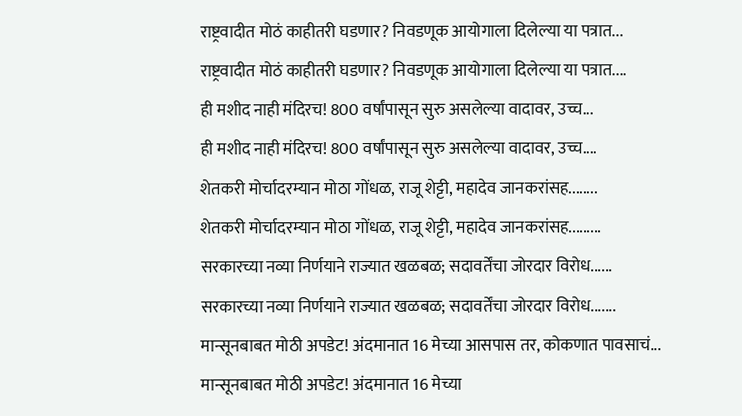राष्ट्रवादीत मोठं काहीतरी घडणार? निवडणूक आयोगाला दिलेल्या या पत्रात...
राष्ट्रवादीत मोठं काहीतरी घडणार? निवडणूक आयोगाला दिलेल्या या पत्रात....
ही मशीद नाही मंदिरच! 800 वर्षांपासून सुरु असलेल्या वादावर, उच्च...
ही मशीद नाही मंदिरच! 800 वर्षांपासून सुरु असलेल्या वादावर, उच्च....
शेतकरी मोर्चादरम्यान मोठा गोंधळ, राजू शेट्टी, महादेव जानकरांसह........
शेतकरी मोर्चादरम्यान मोठा गोंधळ, राजू शेट्टी, महादेव जानकरांसह.........
सरकारच्या नव्या निर्णयाने राज्यात खळबळ; सदावर्तेंचा जोरदार विरोध......
सरकारच्या नव्या निर्णयाने राज्यात खळबळ; सदावर्तेंचा जोरदार विरोध.......
मान्सूनबाबत मोठी अपडेट! अंदमानात 16 मेच्या आसपास तर, कोकणात पावसाचं...
मान्सूनबाबत मोठी अपडेट! अंदमानात 16 मेच्या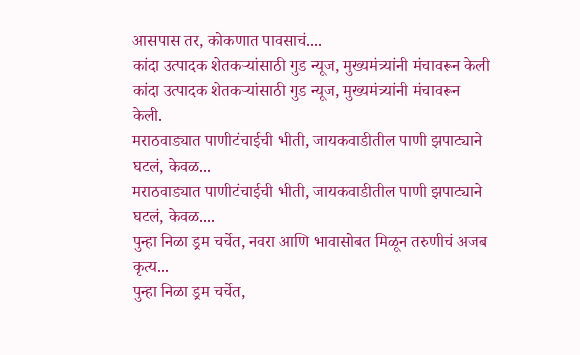आसपास तर, कोकणात पावसाचं....
कांदा उत्पादक शेतकऱ्यांसाठी गुड न्यूज, मुख्यमंत्र्यांनी मंचावरून केली
कांदा उत्पादक शेतकऱ्यांसाठी गुड न्यूज, मुख्यमंत्र्यांनी मंचावरून केली.
मराठवाड्यात पाणीटंचाईची भीती, जायकवाडीतील पाणी झपाट्याने घटलं, केवळ...
मराठवाड्यात पाणीटंचाईची भीती, जायकवाडीतील पाणी झपाट्याने घटलं, केवळ....
पुन्हा निळा ड्रम चर्चेत, नवरा आणि भावासोबत मिळून तरुणीचं अजब कृत्य...
पुन्हा निळा ड्रम चर्चेत,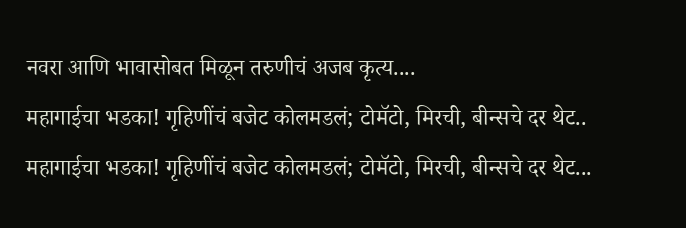नवरा आणि भावासोबत मिळून तरुणीचं अजब कृत्य....
महागाईचा भडका! गृहिणींचं बजेट कोलमडलं; टोमॅटो, मिरची, बीन्सचे दर थेट..
महागाईचा भडका! गृहिणींचं बजेट कोलमडलं; टोमॅटो, मिरची, बीन्सचे दर थेट...